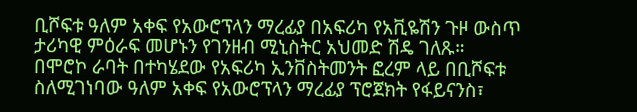ቢሾፍቱ ዓለም አቀፍ የአውሮፕላን ማረፊያ በአፍሪካ የአቪዬሽን ጉዞ ውስጥ ታሪካዊ ምዕራፍ መሆኑን የገንዘብ ሚኒስትር አህመድ ሽዴ ገለጹ።
በሞሮኮ ራባት በተካሄደው የአፍሪካ ኢንቨስትመንት ፎረም ላይ በቢሾፍቱ ስለሚገነባው ዓለም አቀፍ የአውሮፕላን ማረፊያ ፕሮጀክት የፋይናንስ፣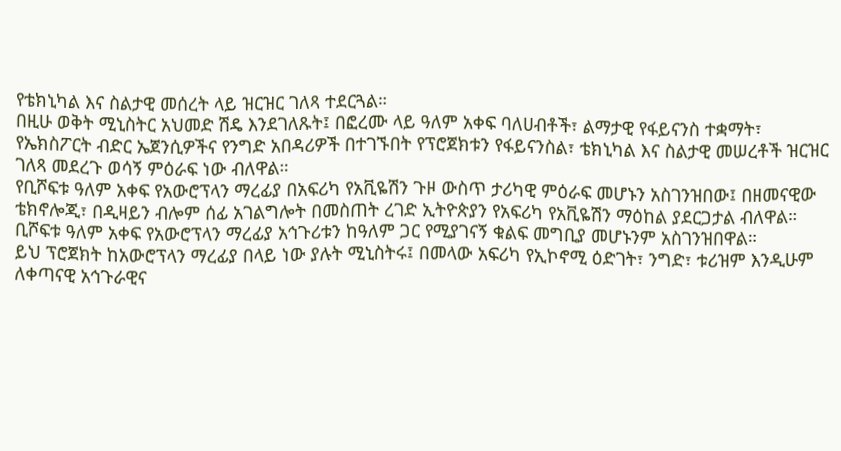የቴክኒካል እና ስልታዊ መሰረት ላይ ዝርዝር ገለጻ ተደርጓል።
በዚሁ ወቅት ሚኒስትር አህመድ ሽዴ እንደገለጹት፤ በፎረሙ ላይ ዓለም አቀፍ ባለሀብቶች፣ ልማታዊ የፋይናንስ ተቋማት፣ የኤክስፖርት ብድር ኤጀንሲዎችና የንግድ አበዳሪዎች በተገኙበት የፕሮጀክቱን የፋይናንስል፣ ቴክኒካል እና ስልታዊ መሠረቶች ዝርዝር ገለጻ መደረጉ ወሳኝ ምዕራፍ ነው ብለዋል።
የቢሾፍቱ ዓለም አቀፍ የአውሮፕላን ማረፊያ በአፍሪካ የአቪዬሽን ጉዞ ውስጥ ታሪካዊ ምዕራፍ መሆኑን አስገንዝበው፤ በዘመናዊው ቴክኖሎጂ፣ በዲዛይን ብሎም ሰፊ አገልግሎት በመስጠት ረገድ ኢትዮጵያን የአፍሪካ የአቪዬሽን ማዕከል ያደርጋታል ብለዋል።
ቢሾፍቱ ዓለም አቀፍ የአውሮፕላን ማረፊያ አኅጉሪቱን ከዓለም ጋር የሚያገናኝ ቁልፍ መግቢያ መሆኑንም አስገንዝበዋል።
ይህ ፕሮጀክት ከአውሮፕላን ማረፊያ በላይ ነው ያሉት ሚኒስትሩ፤ በመላው አፍሪካ የኢኮኖሚ ዕድገት፣ ንግድ፣ ቱሪዝም እንዲሁም ለቀጣናዊ አኅጉራዊና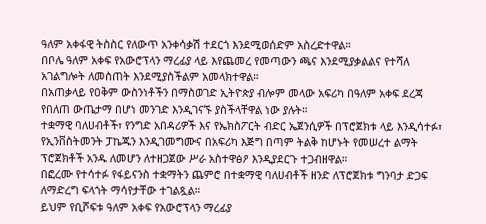ዓለም አቀፋዊ ትስስር የለውጥ አንቀሳቃሽ ተደርጎ እንደሚወሰድም አስረድተዋል።
በቦሌ ዓለም አቀፍ የአውሮፕላን ማረፊያ ላይ እየጨመረ የመጣውን ጫና እንደሚያቃልልና የተሻለ አገልግሎት ለመስጠት እንደሚያስችልም አመላክተዋል።
በአጠቃላይ የዐቅም ውስንነቶችን በማስወገድ ኢትዮጵያ ብሎም መላው አፍሪካ በዓለም አቀፍ ደረጃ የበለጠ ውጤታማ በሆነ መንገድ እንዲገናኙ ያስችላቸዋል ነው ያሉት።
ተቋማዊ ባለሀብቶች፣ የንግድ አበዳሪዎች እና የኤክስፖርት ብድር ኤጀንሲዎች በፕሮጀክቱ ላይ እንዲሳተፉ፣ የኢንቨስትመንት ፓኬጁን እንዲገመግሙና በአፍሪካ እጅግ በጣም ትልቅ ከሆኑት የመሠረተ ልማት ፕሮጀክቶች አንዱ ለመሆን ለተዘጋጀው ሥራ አስተዋፅዖ እንዲያደርጉ ተጋብዘዋል።
በፎረሙ የተሳተፉ የፋይናንስ ተቋማትን ጨምሮ በተቋማዊ ባለሀብቶች ዘንድ ለፕሮጀክቱ ግንባታ ድጋፍ ለማድረግ ፍላጎት ማሳየታቸው ተገልጿል።
ይህም የቢሾፍቱ ዓለም አቀፍ የአውሮፕላን ማረፊያ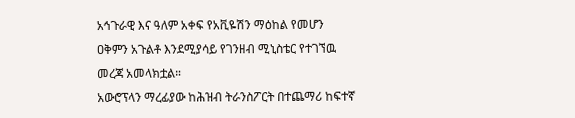አኅጉራዊ እና ዓለም አቀፍ የአቪዬሽን ማዕከል የመሆን ዐቅምን አጉልቶ እንደሚያሳይ የገንዘብ ሚኒስቴር የተገኘዉ መረጃ አመላክቷል።
አውሮፕላን ማረፊያው ከሕዝብ ትራንስፖርት በተጨማሪ ከፍተኛ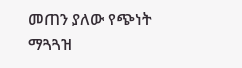መጠን ያለው የጭነት ማጓጓዝ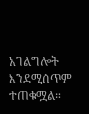አገልግሎት እንደሚሰጥም ተጠቁሟል።